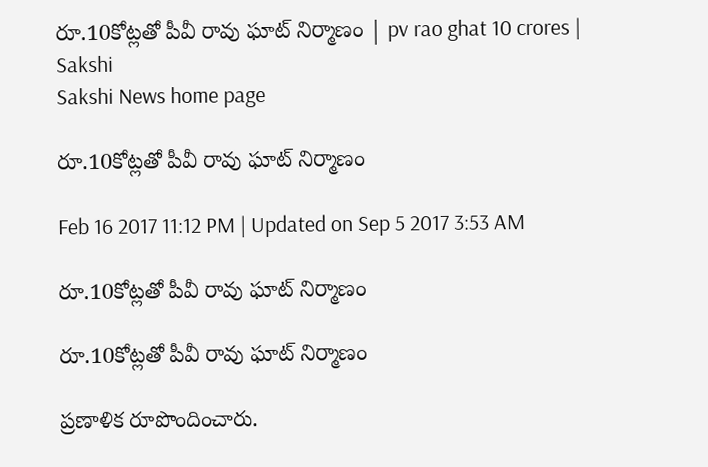రూ.10కోట్లతో పీవీ రావు ఘాట్ నిర్మాణం | pv rao ghat 10 crores | Sakshi
Sakshi News home page

రూ.10కోట్లతో పీవీ రావు ఘాట్ నిర్మాణం

Feb 16 2017 11:12 PM | Updated on Sep 5 2017 3:53 AM

రూ.10కోట్లతో పీవీ రావు ఘాట్ నిర్మాణం

రూ.10కోట్లతో పీవీ రావు ఘాట్ నిర్మాణం

ప్రణాళిక రూపొందించారు.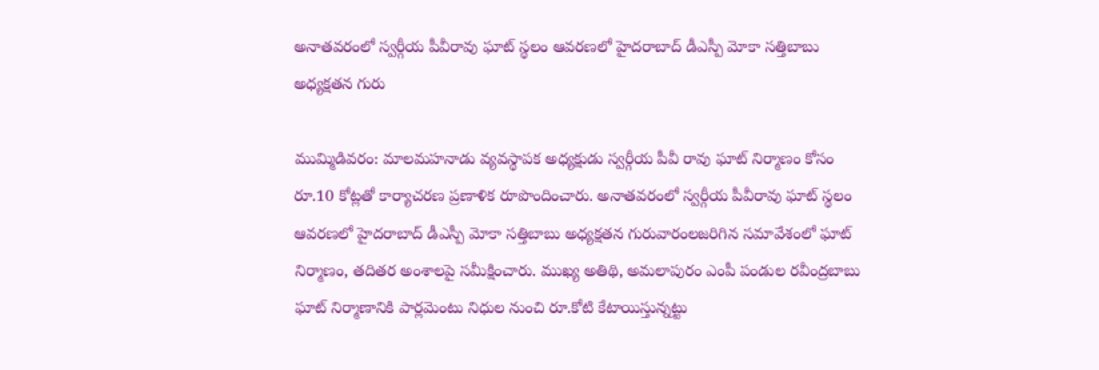అనాతవరంలో స్వర్గీయ పీవీరావు ఘాట్‌ స్థలం ఆవరణలో హైదరాబాద్‌ డీఎస్పీ మోకా సత్తిబాబు అధ్యక్షతన గురు

ముమ్మిడివరం: మాలమహనాడు వ్యవస్థాపక అధ్యక్షుడు స్వర్గీయ పీవీ రావు ఘాట్‌ నిర్మాణం కోసం రూ.10 కోట్లతో కార్యాచరణ ప్రణాళిక రూపొందించారు. అనాతవరంలో స్వర్గీయ పీవీరావు ఘాట్‌ స్థలం ఆవరణలో హైదరాబాద్‌ డీఎస్పీ మోకా సత్తిబాబు అధ్యక్షతన గురువారంలజరిగిన సమావేశంలో ఘాట్‌ నిర్మాణం, తదితర అంశాలపై సమీక్షించారు. ముఖ్య అతిథి, అమలాపురం ఎంపీ పండుల రవీంద్రబాబు ఘాట్‌ నిర్మాణానికి పార్లమెంటు నిధుల నుంచి రూ.కోటి కేటాయిస్తున్నట్టు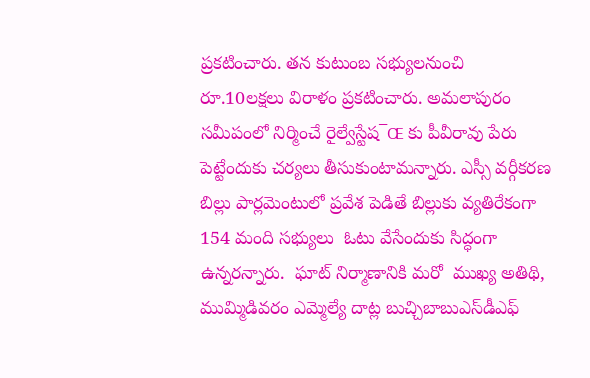ప్రకటించారు. తన కుటుంబ సభ్యులనుంచి రూ.10లక్షలు విరాళం ప్రకటించారు. అమలాపురం సమీపంలో నిర్మించే రైల్వేస్టేష¯Œ కు పీవీరావు పేరు పెట్టేందుకు చర్యలు తీసుకుంటామన్నారు. ఎస్సీ వర్గీకరణ బిల్లు పార్లమెంటులో ప్రవేశ పెడితే బిల్లుకు వ్యతిరేకంగా 154 మంది సభ్యులు  ఓటు వేసేందుకు సిద్ధంగా ఉన్నరన్నారు.  ఘాట్‌ నిర్మాణానికి మరో  ముఖ్య అతిథి, ముమ్మిడివరం ఎమ్మెల్యే దాట్ల బుచ్చిబాబుఎస్‌డీఎఫ్‌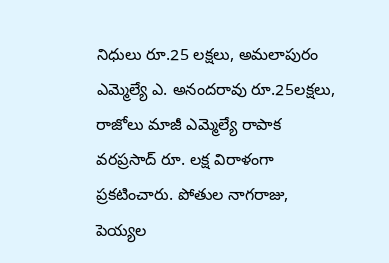నిధులు రూ.25 లక్షలు, అమలాపురం ఎమ్మెల్యే ఎ. అనందరావు రూ.25లక్షలు, రాజోలు మాజీ ఎమ్మెల్యే రాపాక వరప్రసాద్ రూ. లక్ష విరాళంగా ప్రకటించారు. పోతుల నాగరాజు, పెయ్యల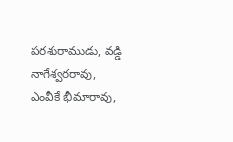పరశురాముడు, వడ్డి నాగేశ్వరరావు, ఎంవీకే భీమారావు,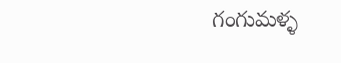గంగుమళ్ళ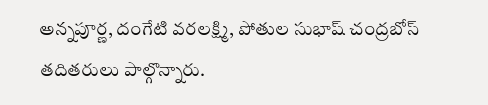అన్నపూర్ణ, దంగేటి వరలక్ష్మి, పోతుల సుభాష్‌ చంద్రబోస్‌ తదితరులు పాల్గొన్నారు.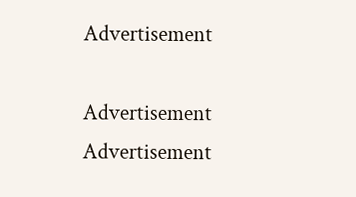Advertisement

Advertisement
Advertisement